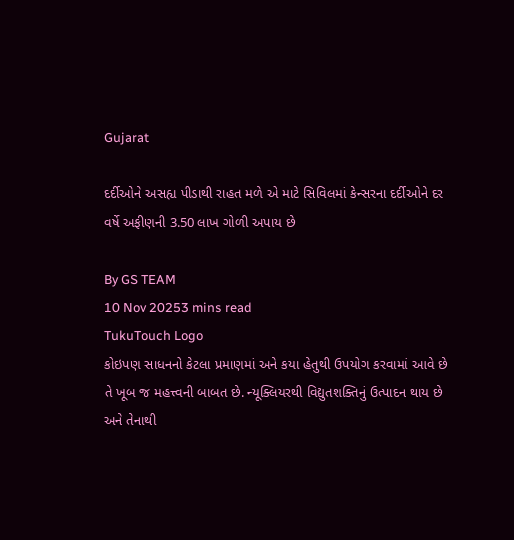Gujarat

દર્દીઓને અસહ્ય પીડાથી રાહત મળે એ માટે સિવિલમાં કેન્સરના દર્દીઓને દર વર્ષે અફીણની 3.50 લાખ ગોળી અપાય છે

By GS TEAM
10 Nov 20253 mins read
TukuTouch Logo
કોઇપણ સાધનનો કેટલા પ્રમાણમાં અને કયા હેતુથી ઉપયોગ કરવામાં આવે છે તે ખૂબ જ મહત્ત્વની બાબત છે. ન્યૂક્લિયરથી વિદ્યુતશક્તિનું ઉત્પાદન થાય છે અને તેનાથી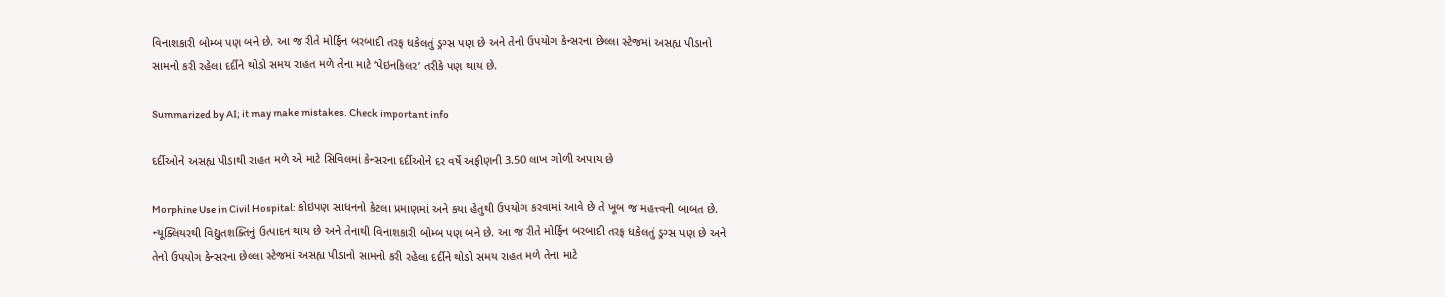વિનાશકારી બોમ્બ પણ બને છે. આ જ રીતે મોર્ફિન બરબાદી તરફ ધકેલતું ડ્રગ્સ પણ છે અને તેનો ઉપયોગ કેન્સરના છેલ્લા સ્ટેજમાં અસહ્ય પીડાનો સામનો કરી રહેલા દર્દીને થોડો સમય રાહત મળે તેના માટે ‘પેઇનકિલર’ તરીકે પણ થાય છે.

Summarized by AI; it may make mistakes. Check important info

દર્દીઓને અસહ્ય પીડાથી રાહત મળે એ માટે સિવિલમાં કેન્સરના દર્દીઓને દર વર્ષે અફીણની 3.50 લાખ ગોળી અપાય છે

Morphine Use in Civil Hospital: કોઇપણ સાધનનો કેટલા પ્રમાણમાં અને કયા હેતુથી ઉપયોગ કરવામાં આવે છે તે ખૂબ જ મહત્ત્વની બાબત છે. ન્યૂક્લિયરથી વિદ્યુતશક્તિનું ઉત્પાદન થાય છે અને તેનાથી વિનાશકારી બોમ્બ પણ બને છે. આ જ રીતે મોર્ફિન બરબાદી તરફ ધકેલતું ડ્રગ્સ પણ છે અને તેનો ઉપયોગ કેન્સરના છેલ્લા સ્ટેજમાં અસહ્ય પીડાનો સામનો કરી રહેલા દર્દીને થોડો સમય રાહત મળે તેના માટે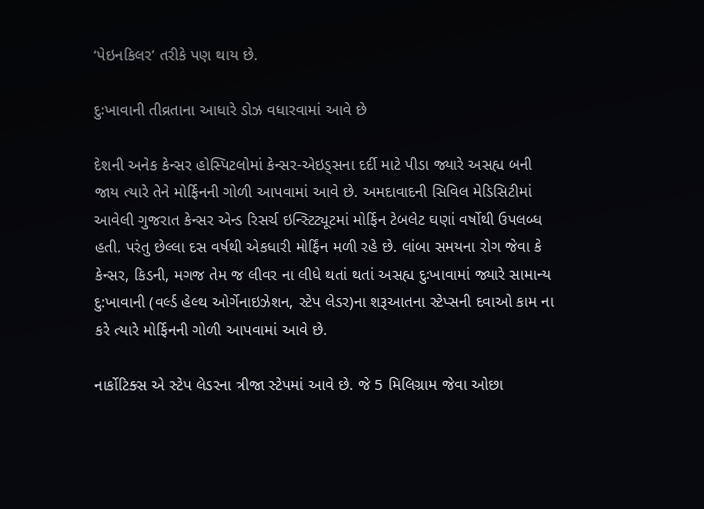‘પેઇનકિલર’ તરીકે પણ થાય છે.

દુઃખાવાની તીવ્રતાના આધારે ડોઝ વધારવામાં આવે છે

દેશની અનેક કેન્સર હોસ્પિટલોમાં કેન્સર-એઇડ્‌સના દર્દી માટે પીડા જ્યારે અસહ્ય બની જાય ત્યારે તેને મોર્ફિનની ગોળી આપવામાં આવે છે. અમદાવાદની સિવિલ મેડિસિટીમાં આવેલી ગુજરાત કેન્સર એન્ડ રિસર્ચ ઇન્સ્ટિટ્યૂટમાં મોર્ફિન ટેબલેટ ઘણાં વર્ષોથી ઉપલબ્ધ હતી. પરંતુ છેલ્લા દસ વર્ષથી એકધારી મોર્ફિંન મળી રહે છે. લાંબા સમયના રોગ જેવા કે કેન્સર, કિડની, મગજ તેમ જ લીવર ના લીધે થતાં થતાં અસહ્ય દુઃખાવામાં જ્યારે સામાન્ય દુ:ખાવાની (વર્લ્ડ હેલ્થ ઓર્ગેનાઇઝેશન, સ્ટેપ લેડર)ના શરૂઆતના સ્ટેપ્સની દવાઓ કામ ના કરે ત્યારે મોર્ફિનની ગોળી આપવામાં આવે છે.

નાર્કોટિક્સ એ સ્ટેપ લેડરના ત્રીજા સ્ટેપમાં આવે છે. જે 5 મિલિગ્રામ જેવા ઓછા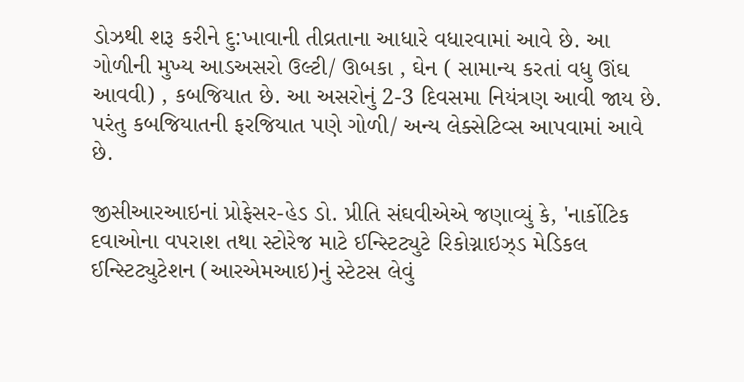ડોઝથી શરૂ કરીને દુ:ખાવાની તીવ્રતાના આધારે વધારવામાં આવે છે. આ ગોળીની મુખ્ય આડઅસરો ઉલ્ટી/ ઊબકા , ઘેન ( સામાન્ય કરતાં વધુ ઊંઘ આવવી) , કબજિયાત છે. આ અસરોનું 2-3 દિવસમા નિયંત્રણ આવી જાય છે. પરંતુ કબજિયાતની ફરજિયાત પણે ગોળી/ અન્ય લેક્સેટિવ્સ આપવામાં આવે છે.

જીસીઆરઆઇનાં પ્રોફેસર-હેડ ડો. પ્રીતિ સંઘવીએએ જણાવ્યું કે, 'નાર્કોટિક દવાઓના વપરાશ તથા સ્ટોરેજ માટે ઈન્સ્ટિટ્યુટે રિકોગ્નાઇઝ્‌ડ મેડિકલ ઈન્સ્ટિટ્યુટેશન (આરએમઆઇ)નું સ્ટેટસ લેવું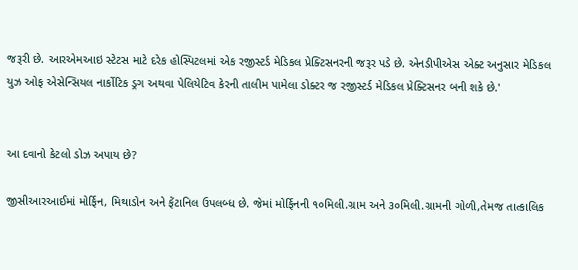જરૂરી છે. આરએમઆઇ સ્ટેટસ માટે દરેક હોસ્પિટલમાં એક રજીસ્ટર્ડ મેડિકલ પ્રેક્ટિસનરની જરૂર પડે છે. એનડીપીએસ એક્ટ અનુસાર મેડિકલ યુઝ ઓફ એસેન્સિયલ નાર્કોટિક ડ્રગ અથવા પેલિયેટિવ કેરની તાલીમ પામેલા ડોક્ટર જ રજીસ્ટર્ડ મેડિકલ પ્રેક્ટિસનર બની શકે છે.'


આ દવાનો કેટલો ડોઝ અપાય છે?

જીસીઆરઆઈમાં મોર્ફિન, મિથાડોન અને ફેંટાનિલ ઉપલબ્ધ છે. જેમાં મોર્ફિનની ૧૦મિલી.ગ્રામ અને ૩૦મિલી.ગ્રામની ગોળી,તેમજ તાત્કાલિક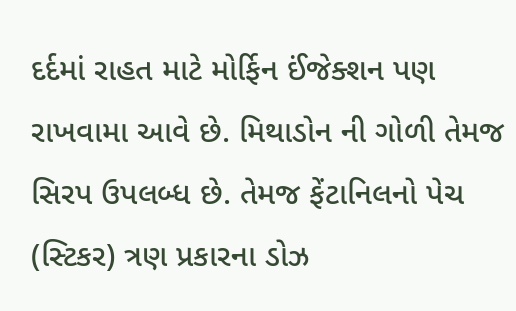દર્દમાં રાહત માટે મોર્ફિન ઈંજેક્શન પણ રાખવામા આવે છે. મિથાડોન ની ગોળી તેમજ સિરપ ઉપલબ્ધ છે. તેમજ ફેંટાનિલનો પેચ (સ્ટિકર) ત્રણ પ્રકારના ડોઝ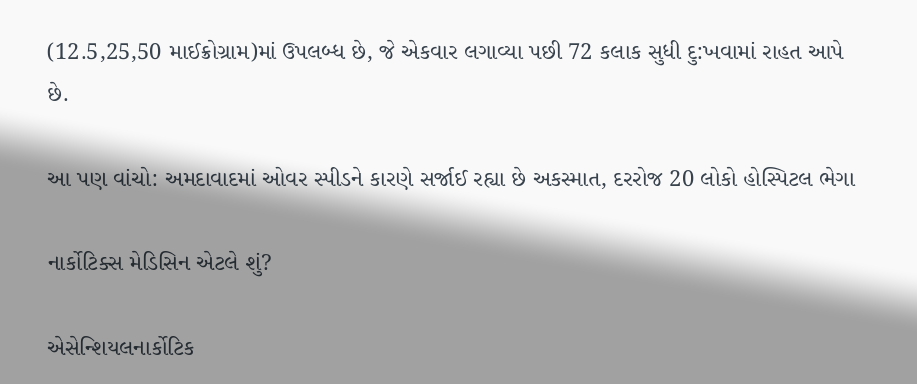(12.5,25,50 માઈક્રોગ્રામ)માં ઉપલબ્ધ છે, જે એકવાર લગાવ્યા પછી 72 કલાક સુધી દુ:ખવામાં રાહત આપે છે.

આ પણ વાંચો: અમદાવાદમાં ઓવર સ્પીડને કારણે સર્જાઈ રહ્યા છે અકસ્માત, દરરોજ 20 લોકો હોસ્પિટલ ભેગા

નાર્કોટિક્સ મેડિસિન એટલે શું?

એસેન્શિયલનાર્કોટિક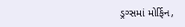ડ્રગ્સમાં મોર્ફિન,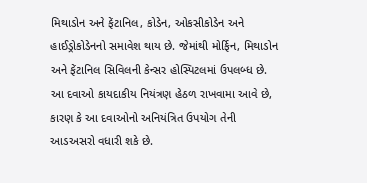મિથાડોન અને ફેંટાનિલ, કોડેન, ઓકસીકોડેન અને હાઈડ્રોકોડેનનો સમાવેશ થાય છે. જેમાંથી મોર્ફિન, મિથાડોન અને ફેંટાનિલ સિવિલની કેન્સર હોસ્પિટલમાં ઉપલબ્ધ છે. આ દવાઓ કાયદાકીય નિયંત્રણ હેઠળ રાખવામા આવે છે, કારણ કે આ દવાઓનો અનિયંત્રિત ઉપયોગ તેની આડઅસરો વધારી શકે છે.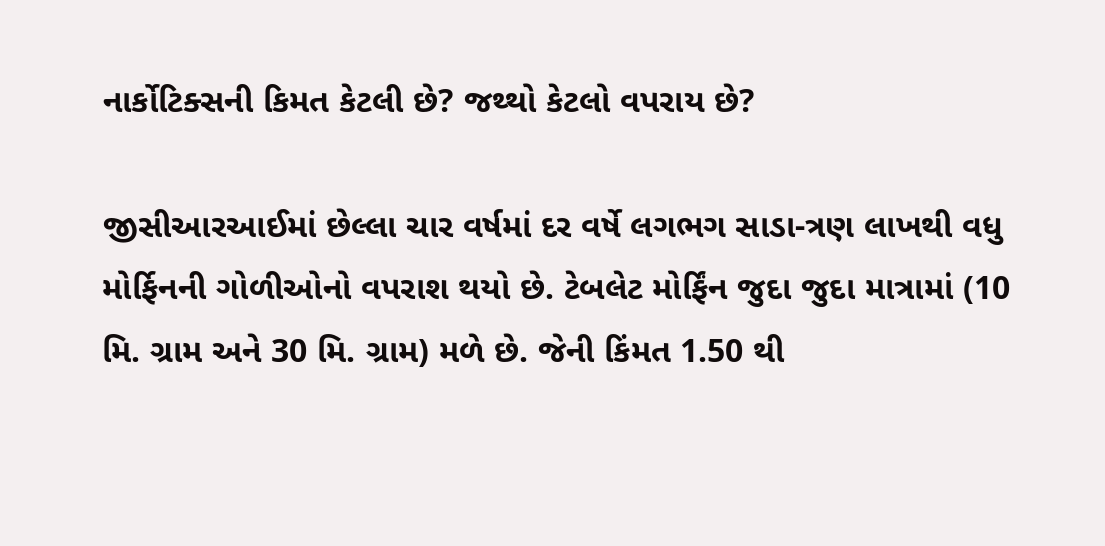નાર્કોટિક્સની કિમત કેટલી છે? જથ્થો કેટલો વપરાય છે?

જીસીઆરઆઈમાં છેલ્લા ચાર વર્ષમાં દર વર્ષે લગભગ સાડા-ત્રણ લાખથી વધુ મોર્ફિનની ગોળીઓનો વપરાશ થયો છે. ટેબલેટ મોર્ફિંન જુદા જુદા માત્રામાં (10 મિ. ગ્રામ અને 30 મિ. ગ્રામ) મળે છે. જેની કિંમત 1.50 થી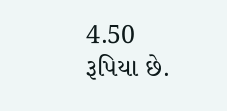4.50 રૂપિયા છે.